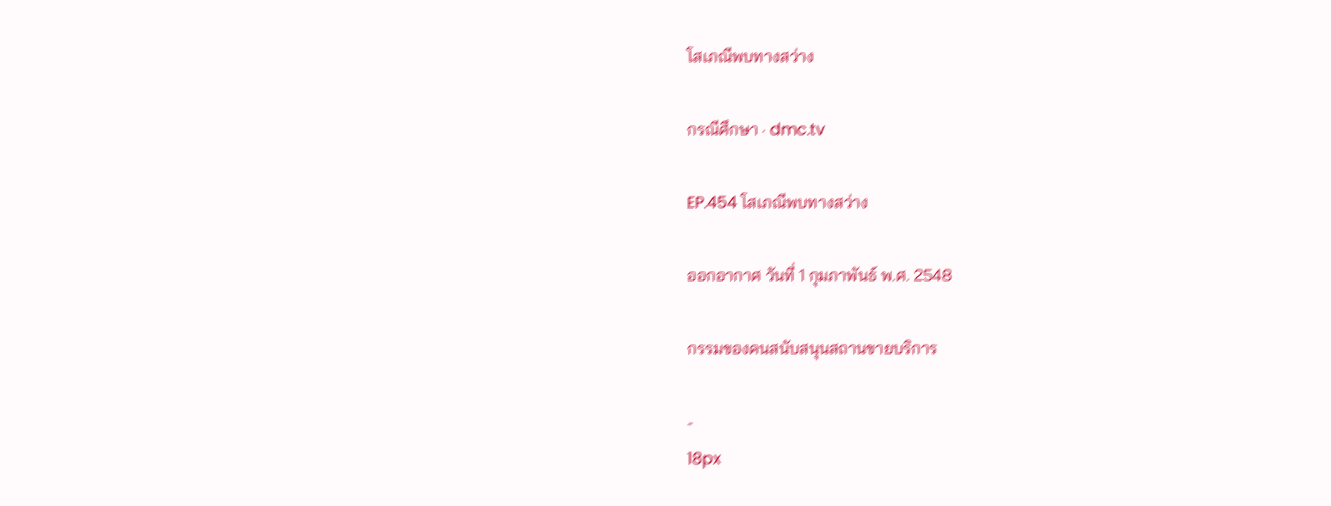โสเภณีพบทางสว่าง

กรณีศึกษา · dmc.tv

EP.454 โสเภณีพบทางสว่าง

ออกอากาศ วันที่ 1 กุมภาพันธ์ พ.ศ. 2548

กรรมของคนสนับสนุนสถานขายบริการ

-
18px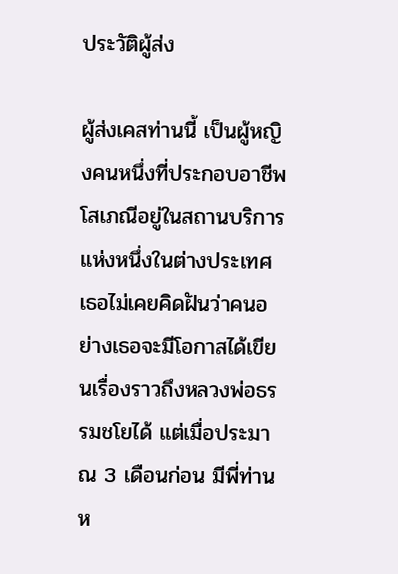ประวัติผู้ส่ง

ผู้ส่งเคสท่านนี้ เป็นผู้หญิงคนหนึ่งที่ประกอบอาชีพโสเภณีอยู่ในสถานบริการแห่งหนึ่งในต่างประเทศ เธอไม่เคยคิดฝันว่าคนอย่างเธอจะมีโอกาสได้เขียนเรื่องราวถึงหลวงพ่อธรรมชโยได้ แต่เมื่อประมาณ 3 เดือนก่อน มีพี่ท่านห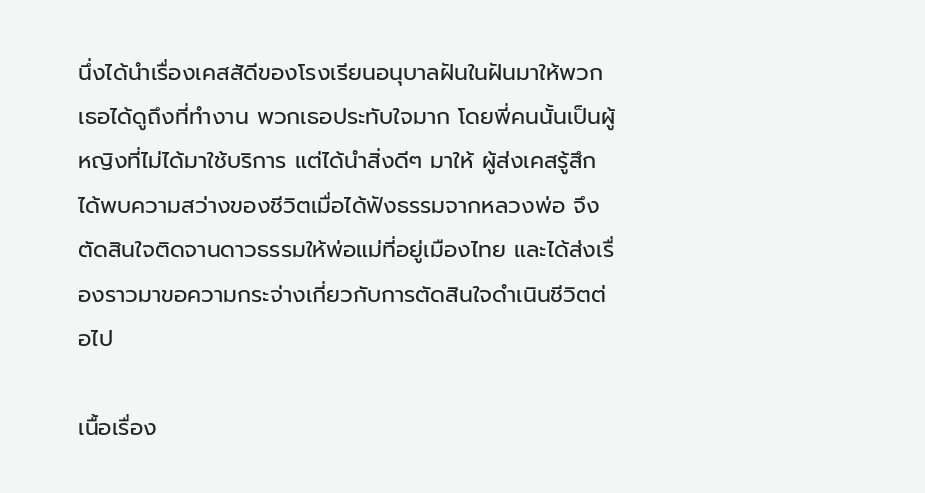นึ่งได้นำเรื่องเคสสัดีของโรงเรียนอนุบาลฝันในฝันมาให้พวกเธอได้ดูถึงที่ทำงาน พวกเธอประทับใจมาก โดยพี่คนนั้นเป็นผู้หญิงที่ไม่ได้มาใช้บริการ แต่ได้นำสิ่งดีๆ มาให้ ผู้ส่งเคสรู้สึกได้พบความสว่างของชีวิตเมื่อได้ฟังธรรมจากหลวงพ่อ จึงตัดสินใจติดจานดาวธรรมให้พ่อแม่ที่อยู่เมืองไทย และได้ส่งเรื่องราวมาขอความกระจ่างเกี่ยวกับการตัดสินใจดำเนินชีวิตต่อไป

เนื้อเรื่อง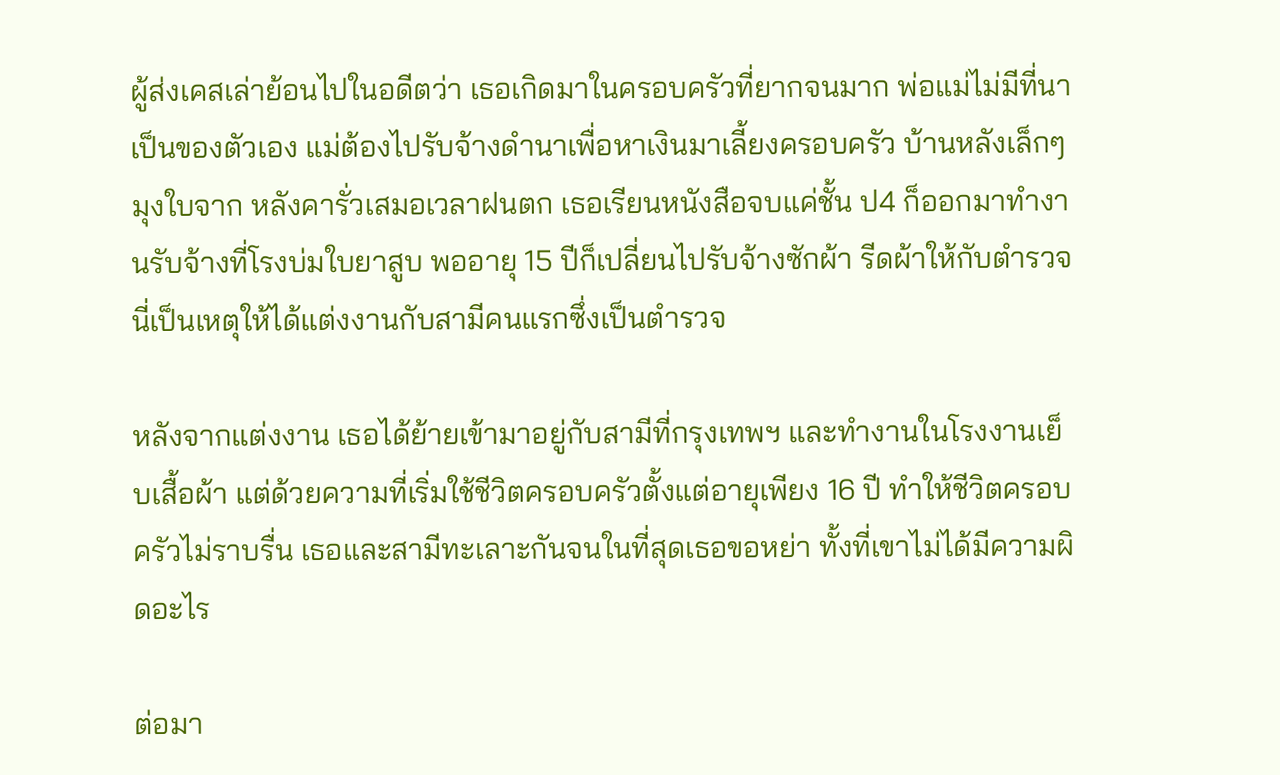ผู้ส่งเคสเล่าย้อนไปในอดีตว่า เธอเกิดมาในครอบครัวที่ยากจนมาก พ่อแม่ไม่มีที่นาเป็นของตัวเอง แม่ต้องไปรับจ้างดำนาเพื่อหาเงินมาเลี้ยงครอบครัว บ้านหลังเล็กๆ มุงใบจาก หลังคารั่วเสมอเวลาฝนตก เธอเรียนหนังสือจบแค่ชั้น ป4 ก็ออกมาทำงานรับจ้างที่โรงบ่มใบยาสูบ พออายุ 15 ปีก็เปลี่ยนไปรับจ้างซักผ้า รีดผ้าให้กับตำรวจ นี่เป็นเหตุให้ได้แต่งงานกับสามีคนแรกซึ่งเป็นตำรวจ

หลังจากแต่งงาน เธอได้ย้ายเข้ามาอยู่กับสามีที่กรุงเทพฯ และทำงานในโรงงานเย็บเสื้อผ้า แต่ด้วยความที่เริ่มใช้ชีวิตครอบครัวตั้งแต่อายุเพียง 16 ปี ทำให้ชีวิตครอบครัวไม่ราบรื่น เธอและสามีทะเลาะกันจนในที่สุดเธอขอหย่า ทั้งที่เขาไม่ได้มีความผิดอะไร

ต่อมา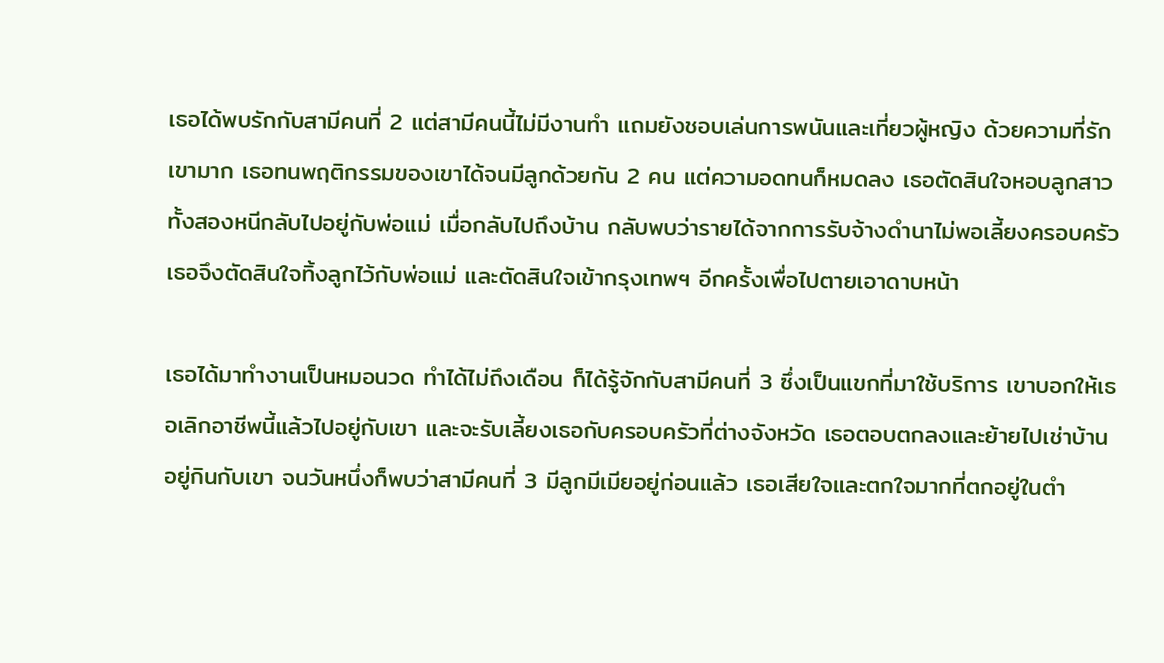เธอได้พบรักกับสามีคนที่ 2 แต่สามีคนนี้ไม่มีงานทำ แถมยังชอบเล่นการพนันและเที่ยวผู้หญิง ด้วยความที่รักเขามาก เธอทนพฤติกรรมของเขาได้จนมีลูกด้วยกัน 2 คน แต่ความอดทนก็หมดลง เธอตัดสินใจหอบลูกสาวทั้งสองหนีกลับไปอยู่กับพ่อแม่ เมื่อกลับไปถึงบ้าน กลับพบว่ารายได้จากการรับจ้างดำนาไม่พอเลี้ยงครอบครัว เธอจึงตัดสินใจทิ้งลูกไว้กับพ่อแม่ และตัดสินใจเข้ากรุงเทพฯ อีกครั้งเพื่อไปตายเอาดาบหน้า

เธอได้มาทำงานเป็นหมอนวด ทำได้ไม่ถึงเดือน ก็ได้รู้จักกับสามีคนที่ 3 ซึ่งเป็นแขกที่มาใช้บริการ เขาบอกให้เธอเลิกอาชีพนี้แล้วไปอยู่กับเขา และจะรับเลี้ยงเธอกับครอบครัวที่ต่างจังหวัด เธอตอบตกลงและย้ายไปเช่าบ้านอยู่กินกับเขา จนวันหนึ่งก็พบว่าสามีคนที่ 3 มีลูกมีเมียอยู่ก่อนแล้ว เธอเสียใจและตกใจมากที่ตกอยู่ในตำ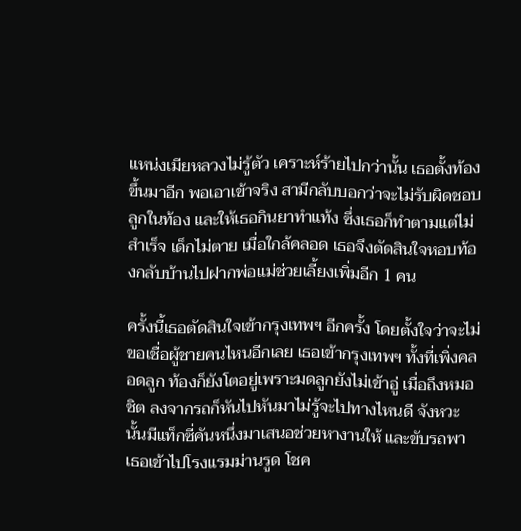แหน่งเมียหลวงไม่รู้ตัว เคราะห์ร้ายไปกว่านั้น เธอตั้งท้องขึ้นมาอีก พอเอาเข้าจริง สามีกลับบอกว่าจะไม่รับผิดชอบลูกในท้อง และให้เธอกินยาทำแท้ง ซึ่งเธอก็ทำตามแต่ไม่สำเร็จ เด็กไม่ตาย เมื่อใกล้คลอด เธอจึงตัดสินใจหอบท้องกลับบ้านไปฝากพ่อแม่ช่วยเลี้ยงเพิ่มอีก 1 คน

ครั้งนี้เธอตัดสินใจเข้ากรุงเทพฯ อีกครั้ง โดยตั้งใจว่าจะไม่ขอเชื่อผู้ชายคนไหนอีกเลย เธอเข้ากรุงเทพฯ ทั้งที่เพิ่งคลอดลูก ท้องก็ยังโตอยู่เพราะมดลูกยังไม่เข้าอู่ เมื่อถึงหมอชิต ลงจากรถก็หันไปหันมาไม่รู้จะไปทางไหนดี จังหวะนั้นมีแท็กซี่คันหนึ่งมาเสนอช่วยหางานให้ และขับรถพาเธอเข้าไปโรงแรมม่านรูด โชค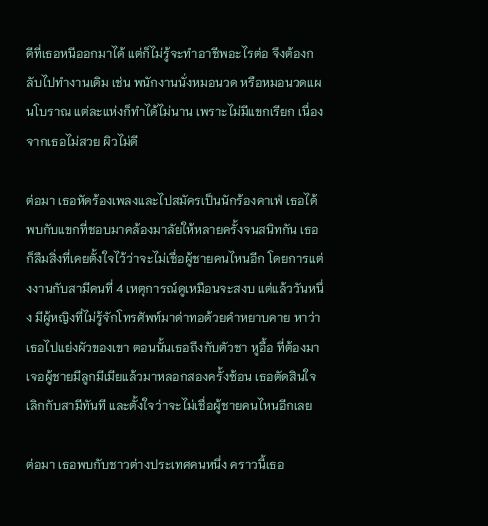ดีที่เธอหนีออกมาได้ แต่ก็ไม่รู้จะทำอาชีพอะไรต่อ จึงต้องกลับไปทำงานเดิม เช่น พนักงานนั่งหมอนวด หรือหมอนวดแผนโบราณ แต่ละแห่งก็ทำได้ไม่นาน เพราะไม่มีแขกเรียก เนื่องจากเธอไม่สวย ผิวไม่ดี

ต่อมา เธอหัดร้องเพลงและไปสมัครเป็นนักร้องคาเฟ่ เธอได้พบกับแขกที่ชอบมาคล้องมาลัยให้หลายครั้งจนสนิทกัน เธอก็ลืมสิ่งที่เคยตั้งใจไว้ว่าจะไม่เชื่อผู้ชายคนไหนอีก โดยการแต่งงานกับสามีคนที่ 4 เหตุการณ์ดูเหมือนจะสงบ แต่แล้ววันหนึ่ง มีผู้หญิงที่ไม่รู้จักโทรศัพท์มาด่าทอด้วยคำหยาบคาย หาว่าเธอไปแย่งผัวของเขา ตอนนั้นเธอถึงกับตัวชา หูอื้อ ที่ต้องมาเจอผู้ชายมีลูกมีเมียแล้วมาหลอกสองครั้งซ้อน เธอตัดสินใจเลิกกับสามีทันที และตั้งใจว่าจะไม่เชื่อผู้ชายคนไหนอีกเลย

ต่อมา เธอพบกับชาวต่างประเทศคนหนึ่ง คราวนี้เธอ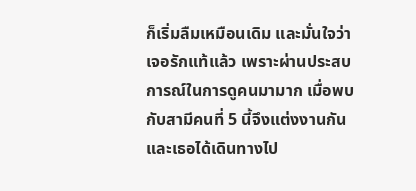ก็เริ่มลืมเหมือนเดิม และมั่นใจว่าเจอรักแท้แล้ว เพราะผ่านประสบการณ์ในการดูคนมามาก เมื่อพบกับสามีคนที่ 5 นี้จึงแต่งงานกัน และเธอได้เดินทางไป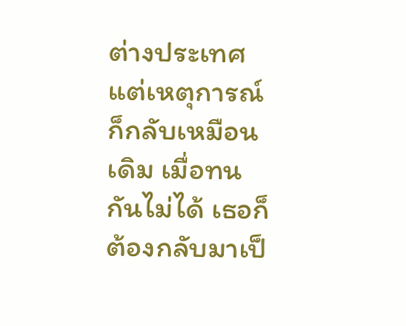ต่างประเทศ แต่เหตุการณ์ก็กลับเหมือนเดิม เมื่อทนกันไม่ได้ เธอก็ต้องกลับมาเป็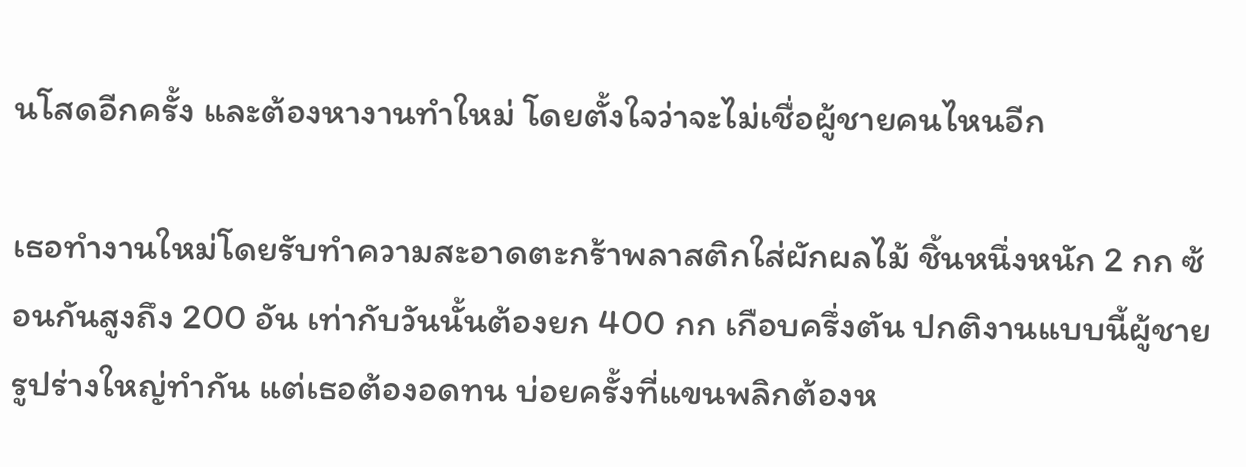นโสดอีกครั้ง และต้องหางานทำใหม่ โดยตั้งใจว่าจะไม่เชื่อผู้ชายคนไหนอีก

เธอทำงานใหม่โดยรับทำความสะอาดตะกร้าพลาสติกใส่ผักผลไม้ ชิ้นหนึ่งหนัก 2 กก ซ้อนกันสูงถึง 200 อัน เท่ากับวันนั้นต้องยก 400 กก เกือบครึ่งตัน ปกติงานแบบนี้ผู้ชายรูปร่างใหญ่ทำกัน แต่เธอต้องอดทน บ่อยครั้งที่แขนพลิกต้องห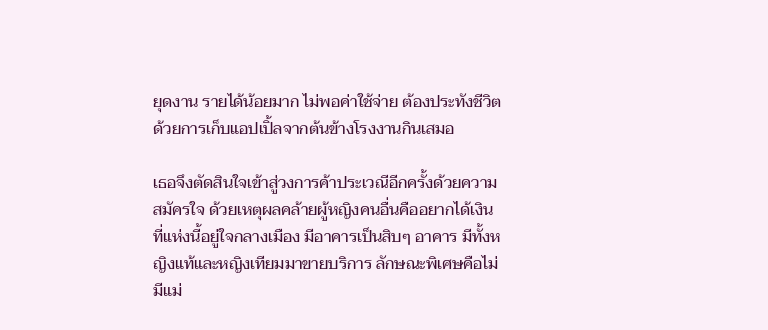ยุดงาน รายได้น้อยมาก ไม่พอค่าใช้จ่าย ต้องประทังชีวิตด้วยการเก็บแอปเปิ้ลจากต้นข้างโรงงานกินเสมอ

เธอจึงตัดสินใจเข้าสู่วงการค้าประเวณีอีกครั้งด้วยความสมัครใจ ด้วยเหตุผลคล้ายผู้หญิงคนอื่นคืออยากได้เงิน ที่แห่งนี้อยู่ใจกลางเมือง มีอาคารเป็นสิบๆ อาคาร มีทั้งหญิงแท้และหญิงเทียมมาขายบริการ ลักษณะพิเศษคือไม่มีแม่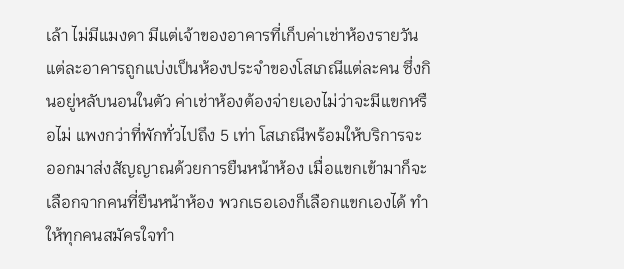เล้า ไม่มีแมงดา มีแต่เจ้าของอาคารที่เก็บค่าเช่าห้องรายวัน แต่ละอาคารถูกแบ่งเป็นห้องประจำของโสเภณีแต่ละคน ซึ่งกินอยู่หลับนอนในตัว ค่าเช่าห้องต้องจ่ายเองไม่ว่าจะมีแขกหรือไม่ แพงกว่าที่พักทั่วไปถึง 5 เท่า โสเภณีพร้อมให้บริการจะออกมาส่งสัญญาณด้วยการยืนหน้าห้อง เมื่อแขกเข้ามาก็จะเลือกจากคนที่ยืนหน้าห้อง พวกเธอเองก็เลือกแขกเองได้ ทำให้ทุกคนสมัครใจทำ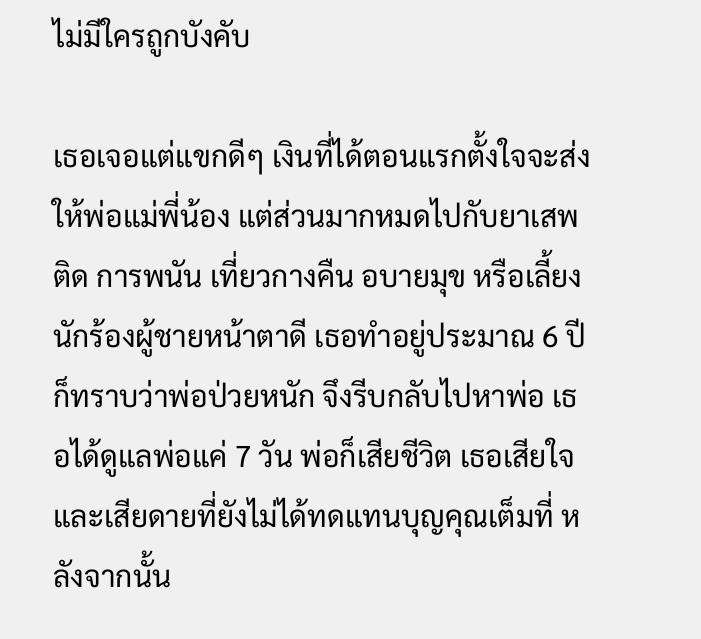ไม่มีใครถูกบังคับ

เธอเจอแต่แขกดีๆ เงินที่ได้ตอนแรกตั้งใจจะส่งให้พ่อแม่พี่น้อง แต่ส่วนมากหมดไปกับยาเสพติด การพนัน เที่ยวกางคืน อบายมุข หรือเลี้ยงนักร้องผู้ชายหน้าตาดี เธอทำอยู่ประมาณ 6 ปี ก็ทราบว่าพ่อป่วยหนัก จึงรีบกลับไปหาพ่อ เธอได้ดูแลพ่อแค่ 7 วัน พ่อก็เสียชีวิต เธอเสียใจและเสียดายที่ยังไม่ได้ทดแทนบุญคุณเต็มที่ หลังจากนั้น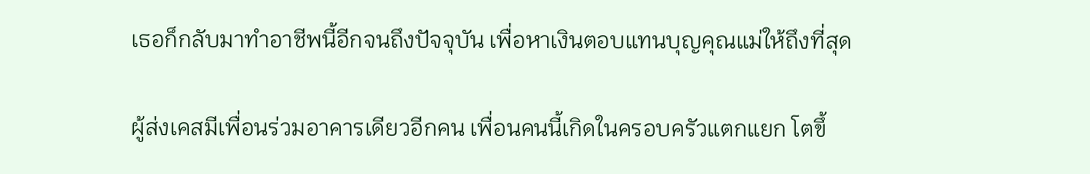เธอก็กลับมาทำอาชีพนี้อีกจนถึงปัจจุบัน เพื่อหาเงินตอบแทนบุญคุณแม่ให้ถึงที่สุด

ผู้ส่งเคสมีเพื่อนร่วมอาคารเดียวอีกคน เพื่อนคนนี้เกิดในครอบครัวแตกแยก โตขึ้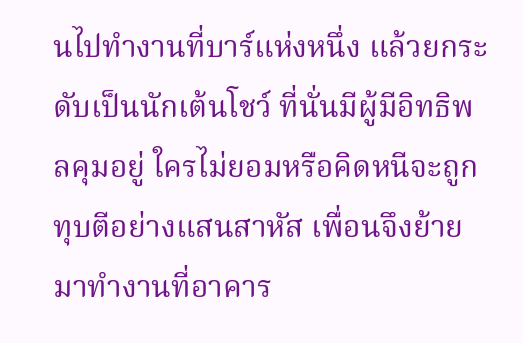นไปทำงานที่บาร์แห่งหนึ่ง แล้วยกระดับเป็นนักเต้นโชว์ ที่นั่นมีผู้มีอิทธิพลคุมอยู่ ใครไม่ยอมหรือคิดหนีจะถูกทุบตีอย่างแสนสาหัส เพื่อนจึงย้ายมาทำงานที่อาคาร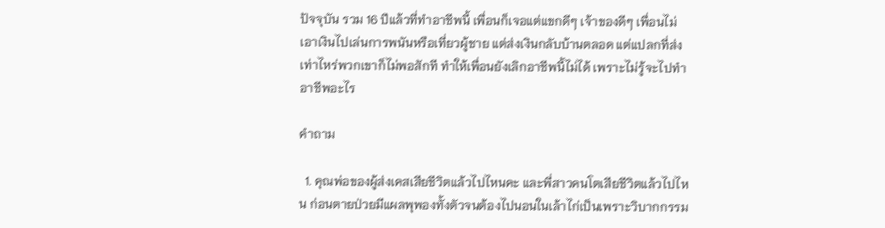ปัจจุบัน รวม 16 ปีแล้วที่ทำอาชีพนี้ เพื่อนก็เจอแต่แขกดีๆ เจ้าของดีๆ เพื่อนไม่เอาเงินไปเล่นการพนันหรือเที่ยวผู้ชาย แต่ส่งเงินกลับบ้านตลอด แต่แปลกที่ส่งเท่าไหร่พวกเขาก็ไม่พอสักที ทำให้เพื่อนยังเลิกอาชีพนี้ไม่ได้ เพราะไม่รู้จะไปทำอาชีพอะไร

คำถาม

  1. คุณพ่อของผู้ส่งเคสเสียชีวิตแล้วไปไหนคะ และพี่สาวคนโตเสียชีวิตแล้วไปไหน ก่อนตายป่วยมีแผลพุพองทั้งตัวจนต้องไปนอนในเล้าไก่เป็นเพราะวิบากกรรม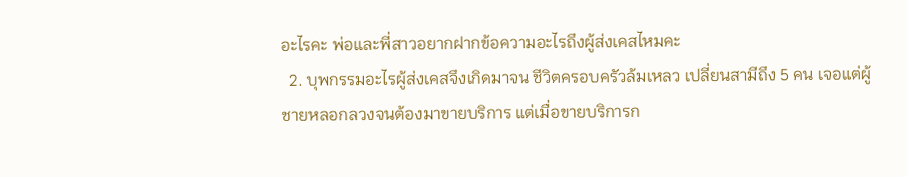อะไรคะ พ่อและพี่สาวอยากฝากข้อความอะไรถึงผู้ส่งเคสไหมคะ
  2. บุพกรรมอะไรผู้ส่งเคสจึงเกิดมาจน ชีวิตครอบครัวล้มเหลว เปลี่ยนสามีถึง 5 คน เจอแต่ผู้ชายหลอกลวงจนต้องมาขายบริการ แต่เมื่อขายบริการก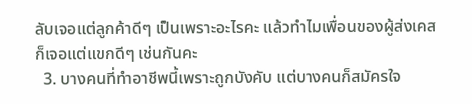ลับเจอแต่ลูกค้าดีๆ เป็นเพราะอะไรคะ แล้วทำไมเพื่อนของผู้ส่งเคสก็เจอแต่แขกดีๆ เช่นกันคะ
  3. บางคนที่ทำอาชีพนี้เพราะถูกบังคับ แต่บางคนก็สมัครใจ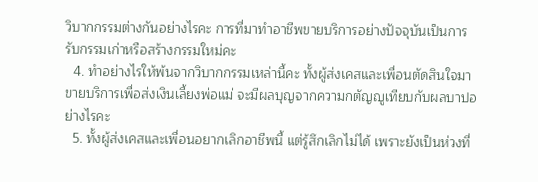วิบากกรรมต่างกันอย่างไรคะ การที่มาทำอาชีพขายบริการอย่างปัจจุบันเป็นการรับกรรมเก่าหรือสร้างกรรมใหม่คะ
  4. ทำอย่างไรให้พ้นจากวิบากกรรมเหล่านี้คะ ทั้งผู้ส่งเคสและเพื่อนตัดสินใจมาขายบริการเพื่อส่งเงินเลี้ยงพ่อแม่ จะมีผลบุญจากความกตัญญูเทียบกับผลบาปอย่างไรคะ
  5. ทั้งผู้ส่งเคสและเพื่อนอยากเลิกอาชีพนี้ แต่รู้สึกเลิกไม่ได้ เพราะยังเป็นห่วงที่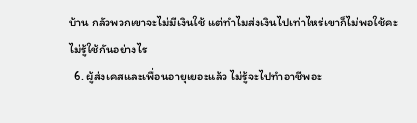บ้าน กลัวพวกเขาจะไม่มีเงินใช้ แต่ทำไมส่งเงินไปเท่าไหร่เขาก็ไม่พอใช้คะ ไม่รู้ใช้กันอย่างไร
  6. ผู้ส่งเคสและเพื่อนอายุเยอะแล้ว ไม่รู้จะไปทำอาชีพอะ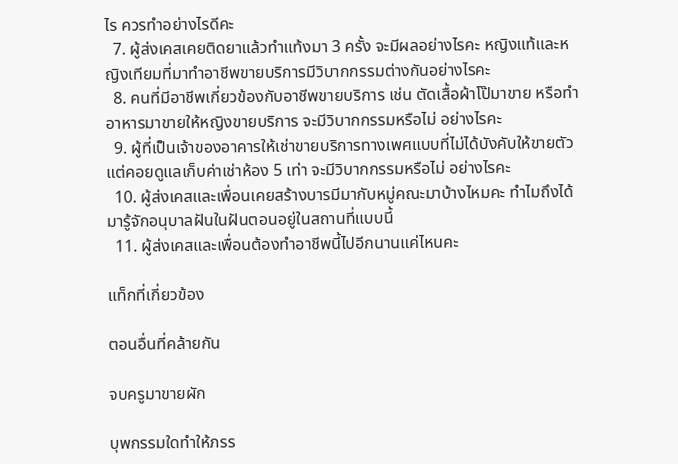ไร ควรทำอย่างไรดีคะ
  7. ผู้ส่งเคสเคยติดยาแล้วทำแท้งมา 3 ครั้ง จะมีผลอย่างไรคะ หญิงแท้และหญิงเทียมที่มาทำอาชีพขายบริการมีวิบากกรรมต่างกันอย่างไรคะ
  8. คนที่มีอาชีพเกี่ยวข้องกับอาชีพขายบริการ เช่น ตัดเสื้อผ้าโป๊มาขาย หรือทำอาหารมาขายให้หญิงขายบริการ จะมีวิบากกรรมหรือไม่ อย่างไรคะ
  9. ผู้ที่เป็นเจ้าของอาคารให้เช่าขายบริการทางเพศแบบที่ไม่ได้บังคับให้ขายตัว แต่คอยดูแลเก็บค่าเช่าห้อง 5 เท่า จะมีวิบากกรรมหรือไม่ อย่างไรคะ
  10. ผู้ส่งเคสและเพื่อนเคยสร้างบารมีมากับหมู่คณะมาบ้างไหมคะ ทำไมถึงได้มารู้จักอนุบาลฝันในฝันตอนอยู่ในสถานที่แบบนี้
  11. ผู้ส่งเคสและเพื่อนต้องทำอาชีพนี้ไปอีกนานแค่ไหนคะ

แท็กที่เกี่ยวข้อง

ตอนอื่นที่คล้ายกัน

จบครูมาขายผัก

บุพกรรมใดทำให้ภรร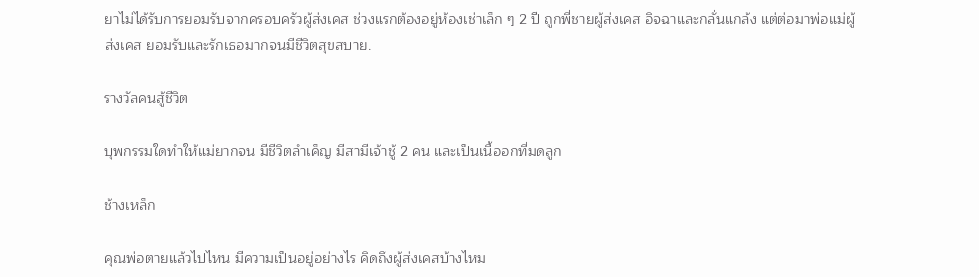ยาไม่ได้รับการยอมรับจากครอบครัวผู้ส่งเคส ช่วงแรกต้องอยู่ห้องเช่าเล็ก ๆ 2 ปี ถูกพี่ชายผู้ส่งเคส อิจฉาและกลั่นแกล้ง แต่ต่อมาพ่อแม่ผู้ส่งเคส ยอมรับและรักเธอมากจนมีชีวิตสุขสบาย.

รางวัลคนสู้ชีวิต

บุพกรรมใดทำให้แม่ยากจน มีชีวิตลำเค็ญ มีสามีเจ้าชู้ 2 คน และเป็นเนื้ออกที่มดลูก

ช้างเหล็ก

คุณพ่อตายแล้วไปไหน มีความเป็นอยู่อย่างไร คิดถึงผู้ส่งเคสบ้างไหม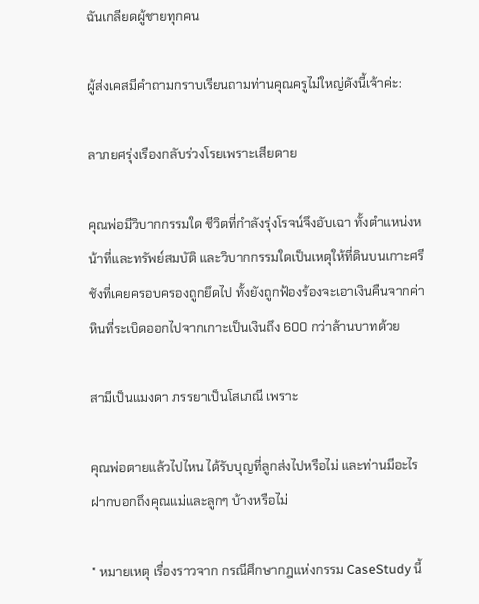ฉันเกลียดผู้ชายทุกคน

ผู้ส่งเคสมีคำถามกราบเรียนถามท่านคุณครูไม่ใหญ่ดังนี้เจ้าค่ะ:

ลาภยศรุ่งเรืองกลับร่วงโรยเพราะเสียดาย

คุณพ่อมีวิบากกรรมใด ชีวิตที่กำลังรุ่งโรจน์จึงอับเฉา ทั้งตำแหน่งหน้าที่และทรัพย์สมบัติ และวิบากกรรมใดเป็นเหตุให้ที่ดินบนเกาะศรีชังที่เคยครอบครองถูกยึดไป ทั้งยังถูกฟ้องร้องจะเอาเงินคืนจากค่าหินที่ระเบิดออกไปจากเกาะเป็นเงินถึง 600 กว่าล้านบาทด้วย

สามีเป็นแมงดา ภรรยาเป็นโสเภณี เพราะ

คุณพ่อตายแล้วไปไหน ได้รับบุญที่ลูกส่งไปหรือไม่ และท่านมีอะไรฝากบอกถึงคุณแม่และลูกๆ บ้างหรือไม่

* หมายเหตุ เรื่องราวจาก กรณีศึกษากฎแห่งกรรม CaseStudy นี้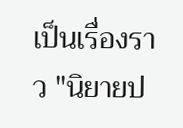เป็นเรื่องราว "นิยายป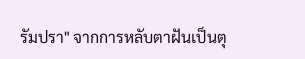รัมปรา" จากการหลับตาฝันเป็นตุ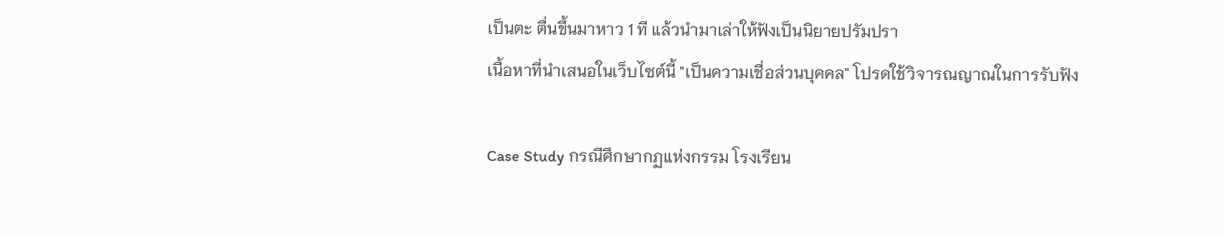เป็นตะ ตื่นขึ้นมาหาว 1 ที แล้วนำมาเล่าให้ฟังเป็นนิยายปรัมปรา
เนื้อหาที่นำเสนอในเว็บไซต์นี้ "เป็นความเชื่อส่วนบุคคล" โปรดใช้วิจารณญาณในการรับฟัง

Case Study กรณีศึกษากฏแห่งกรรม โรงเรียน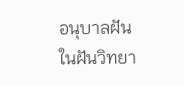อนุบาลฝันในฝันวิทยา